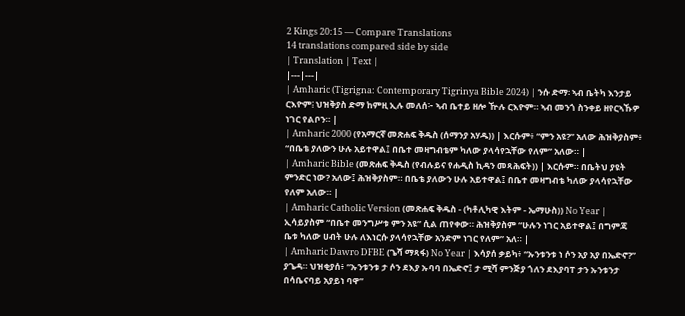2 Kings 20:15 — Compare Translations
14 translations compared side by side
| Translation | Text |
|---|---|
| Amharic (Tigrigna: Contemporary Tigrinya Bible 2024) | ንሱ ድማ፡ ኣብ ቤትካ እንታይ ርእዮም፧ ህዝቅያስ ድማ ከምዚ ኢሉ መለሰ፦ ኣብ ቤተይ ዘሎ ዅሉ ርእዮም። ኣብ መንጎ ስንቀይ ዘየርኣኹዎ ነገር የልቦን። |
| Amharic 2000 (የአማርኛ መጽሐፍ ቅዱስ (ሰማንያ አሃዱ)) | እርሱም፥ “ምን አዩ?” አለው ሕዝቅያስም፥ “በቤቴ ያለውን ሁሉ አይተዋል፤ በቤተ መዛግብቴም ካለው ያላሳየኋቸው የለም” አለው። |
| Amharic Bible (መጽሐፍ ቅዱስ (የብሉይና የሐዲስ ኪዳን መጻሕፍት)) | እርሱም። በቤትህ ያዩት ምንድር ነው? አለው፤ ሕዝቅያስም። በቤቴ ያለውን ሁሉ አይተዋል፤ በቤተ መዛግብቴ ካለው ያላሳየኋቸው የለም አለው። |
| Amharic Catholic Version (መጽሐፍ ቅዱስ - (ካቶሊካዊ እትም - ኤማሁስ)) No Year | ኢሳይያስም “በቤተ መንግሥቱ ምን አዩ” ሲል ጠየቀው። ሕዝቅያስም “ሁሉን ነገር አይተዋል፤ በግምጃ ቤቱ ካለው ሀብት ሁሉ ለእነርሱ ያላሳየኋቸው አንድም ነገር የለም” አለ። |
| Amharic Dawro DFBE (ጌሻ ማጻፋ) No Year | እሳያሰ ቃይካ፥ “ኡንቱንቱ ነ ሶን አያ አያ በኤድኖ?” ያጌዳ። ህዝቂያሰ፥ “ኡንቱንቱ ታ ሶን ደእያ ኡባባ በኤድኖ፤ ታ ሚሻ ምንጅያ ጎለን ደእያባፐ ታን ኡንቱንታ በሳቤናባይ አያይነ ባዋ”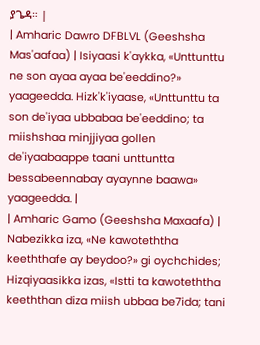ያጌዳ። |
| Amharic Dawro DFBLVL (Geeshsha Mas'aafaa) | Isiyaasi k'aykka, «Unttunttu ne son ayaa ayaa be'eeddino?» yaageedda. Hizk'k'iyaase, «Unttunttu ta son de'iyaa ubbabaa be'eeddino; ta miishshaa minjjiyaa gollen de'iyaabaappe taani unttuntta bessabeennabay ayaynne baawa» yaageedda. |
| Amharic Gamo (Geeshsha Maxaafa) | Nabezikka iza, «Ne kawoteththa keeththafe ay beydoo?» gi oychchides; Hizqiyaasikka izas, «Istti ta kawoteththa keeththan diza miish ubbaa be7ida; tani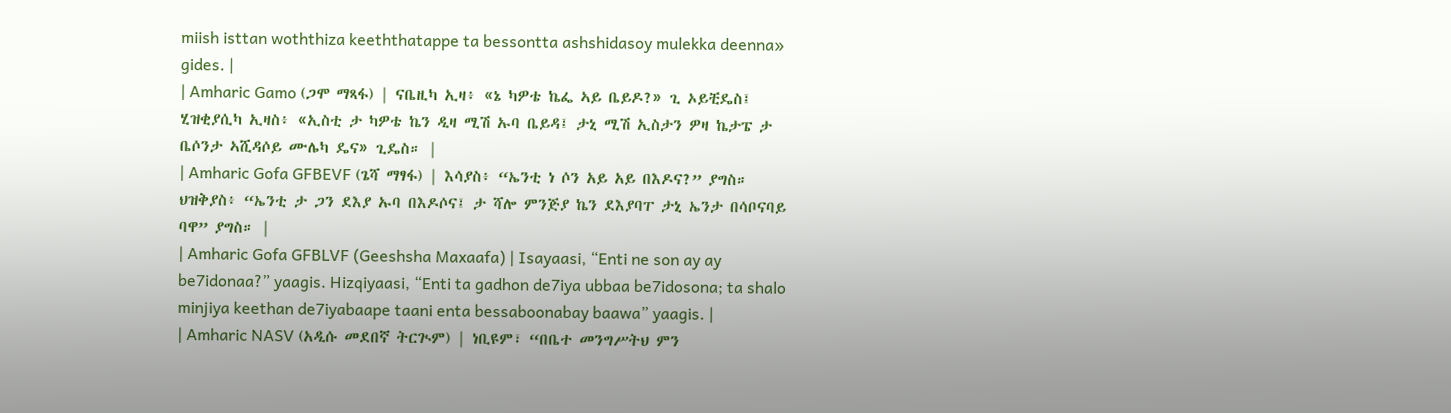miish isttan woththiza keeththatappe ta bessontta ashshidasoy mulekka deenna» gides. |
| Amharic Gamo (ጋሞ ማጻፋ) | ናቤዚካ ኢዛ፥ «ኔ ካዎቴ ኬፌ ኣይ ቤይዶ?» ጊ ኦይቺዴስ፤ ሂዝቂያሲካ ኢዛስ፥ «ኢስቲ ታ ካዎቴ ኬን ዲዛ ሚሽ ኡባ ቤይዳ፤ ታኒ ሚሽ ኢስታን ዎዛ ኬታፔ ታ ቤሶንታ ኣሺዳሶይ ሙሌካ ዴና» ጊዴስ። |
| Amharic Gofa GFBEVF (ጌሻ ማፃፋ) | እሳያስ፥ “ኤንቲ ነ ሶን አይ አይ በእዶና?” ያግስ። ህዝቅያስ፥ “ኤንቲ ታ ጋን ደእያ ኡባ በእዶሶና፤ ታ ሻሎ ምንጅያ ኬን ደእያባፐ ታኒ ኤንታ በሳቦናባይ ባዋ” ያግስ። |
| Amharic Gofa GFBLVF (Geeshsha Maxaafa) | Isayaasi, “Enti ne son ay ay be7idonaa?” yaagis. Hizqiyaasi, “Enti ta gadhon de7iya ubbaa be7idosona; ta shalo minjiya keethan de7iyabaape taani enta bessaboonabay baawa” yaagis. |
| Amharic NASV (አዲሱ መደበኛ ትርጒም) | ነቢዩም፣ “በቤተ መንግሥትህ ምን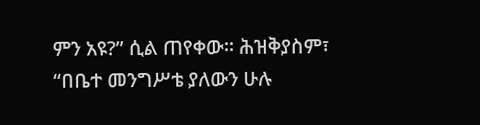ምን አዩ?” ሲል ጠየቀው። ሕዝቅያስም፣ “በቤተ መንግሥቴ ያለውን ሁሉ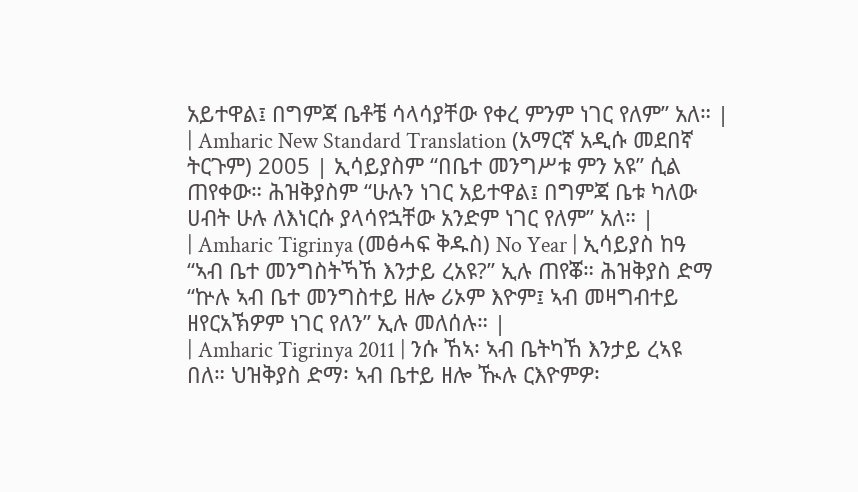አይተዋል፤ በግምጃ ቤቶቼ ሳላሳያቸው የቀረ ምንም ነገር የለም” አለ። |
| Amharic New Standard Translation (አማርኛ አዲሱ መደበኛ ትርጉም) 2005 | ኢሳይያስም “በቤተ መንግሥቱ ምን አዩ” ሲል ጠየቀው። ሕዝቅያስም “ሁሉን ነገር አይተዋል፤ በግምጃ ቤቱ ካለው ሀብት ሁሉ ለእነርሱ ያላሳየኋቸው አንድም ነገር የለም” አለ። |
| Amharic Tigrinya (መፅሓፍ ቅዱስ) No Year | ኢሳይያስ ከዓ “ኣብ ቤተ መንግስትኻኸ እንታይ ረአዩ?” ኢሉ ጠየቖ። ሕዝቅያስ ድማ “ኵሉ ኣብ ቤተ መንግስተይ ዘሎ ሪኦም እዮም፤ ኣብ መዛግብተይ ዘየርአኽዎም ነገር የለን” ኢሉ መለሰሉ። |
| Amharic Tigrinya 2011 | ንሱ ኸኣ፡ ኣብ ቤትካኸ እንታይ ረኣዩ በለ። ህዝቅያስ ድማ፡ ኣብ ቤተይ ዘሎ ዂሉ ርእዮምዎ፡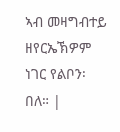ኣብ መዛግብተይ ዘየርኤኽዎም ነገር የልቦን፡ በለ። |